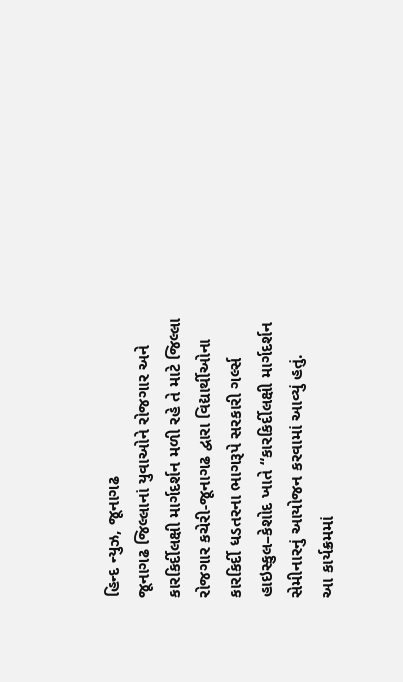હિન્દ ન્યુઝ, જૂનાગઢ
જૂનાગઢ જિલ્લાનાં યુવાઓને રોજગાર અને કારકિર્દીલક્ષી માર્ગદર્શન મળી રહે તે માટે જિલ્લા રોજગાર કચેરી-જૂનાગઢ દ્વારા વિદ્યાર્થીઓના કારકિર્દી ધડતરના ભાગરૂપે સરકારી ગર્લ્સ હાઇસ્કુલ–કેશોદ ખાતે “કારકિર્દીલક્ષી માર્ગદર્શન સેમીનારનું આયોજન કરવામાં આવ્યું હતું.
આ કાર્યક્રમમાં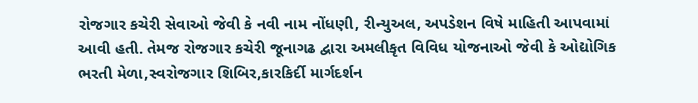રોજગાર કચેરી સેવાઓ જેવી કે નવી નામ નોંધણી, રીન્યુઅલ, અપડેશન વિષે માહિતી આપવામાં આવી હતી. તેમજ રોજગાર કચેરી જૂનાગઢ દ્વારા અમલીકૃત વિવિધ યોજનાઓ જેવી કે ઓદ્યોગિક ભરતી મેળા,સ્વરોજગાર શિબિર,કારકિર્દી માર્ગદર્શન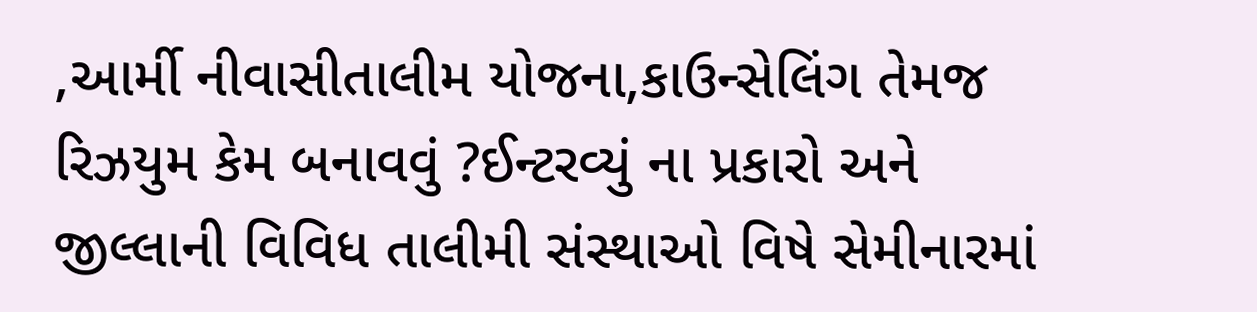,આર્મી નીવાસીતાલીમ યોજના,કાઉન્સેલિંગ તેમજ રિઝયુમ કેમ બનાવવું ?ઈન્ટરવ્યું ના પ્રકારો અને જીલ્લાની વિવિધ તાલીમી સંસ્થાઓ વિષે સેમીનારમાં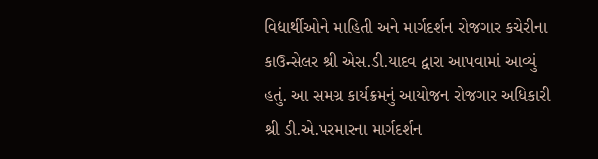વિદ્યાર્થીઓને માહિતી અને માર્ગદર્શન રોજગાર કચેરીના કાઉન્સેલર શ્રી એસ.ડી.યાદવ દ્વારા આપવામાં આવ્યું હતું. આ સમગ્ર કાર્યક્રમનું આયોજન રોજગાર અધિકારી શ્રી ડી.એ.પરમારના માર્ગદર્શન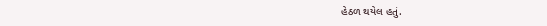હેઠળ થયેલ હતું.